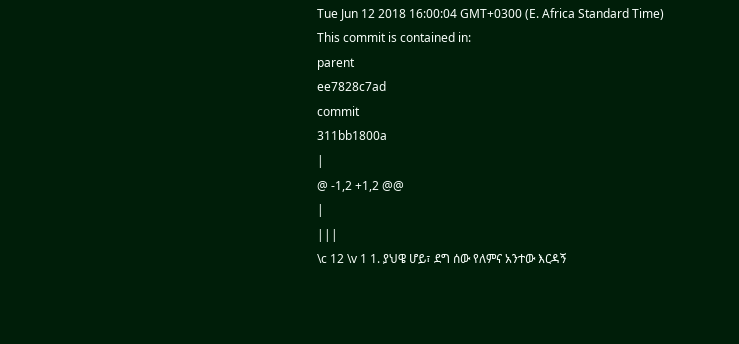Tue Jun 12 2018 16:00:04 GMT+0300 (E. Africa Standard Time)
This commit is contained in:
parent
ee7828c7ad
commit
311bb1800a
|
@ -1,2 +1,2 @@
|
|||
\c 12 \v 1 1. ያህዌ ሆይ፣ ደግ ሰው የለምና አንተው እርዳኝ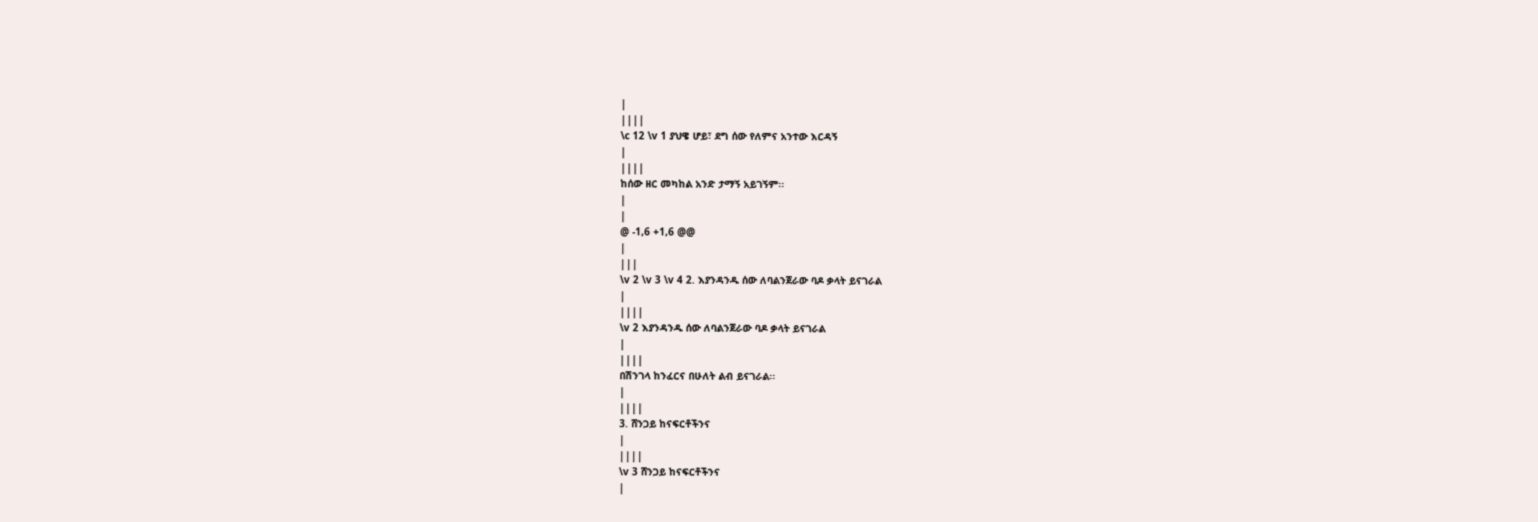|
||||
\c 12 \v 1 ያህዌ ሆይ፣ ደግ ሰው የለምና አንተው እርዳኝ
|
||||
ከሰው ዘር መካከል አንድ ታማኝ አይገኝም፡፡
|
|
@ -1,6 +1,6 @@
|
|||
\v 2 \v 3 \v 4 2. እያንዳንዱ ሰው ለባልንጀራው ባዶ ቃላት ይናገራል
|
||||
\v 2 እያንዳንዱ ሰው ለባልንጀራው ባዶ ቃላት ይናገራል
|
||||
በሽንገላ ከንፈርና በሁለት ልብ ይናገራል፡፡
|
||||
3. ሸንጋይ ከናፍርቶችንና
|
||||
\v 3 ሸንጋይ ከናፍርቶችንና
|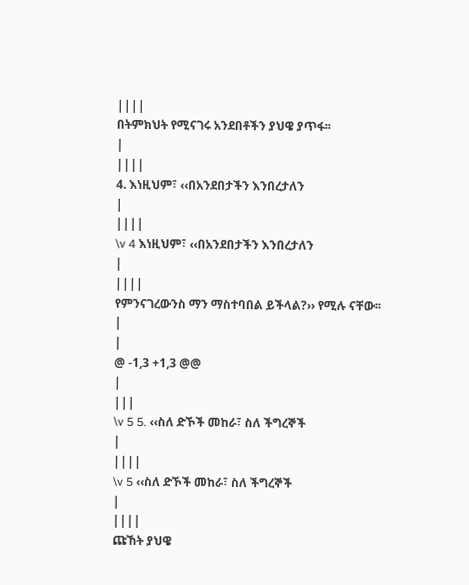||||
በትምክህት የሚናገሩ አንደበቶችን ያህዌ ያጥፋ፡፡
|
||||
4. እነዚህም፣ ‹‹በአንደበታችን እንበረታለን
|
||||
\v 4 እነዚህም፣ ‹‹በአንደበታችን እንበረታለን
|
||||
የምንናገረውንስ ማን ማስተባበል ይችላል?›› የሚሉ ናቸው፡፡
|
|
@ -1,3 +1,3 @@
|
|||
\v 5 5. ‹‹ስለ ድኾች መከራ፣ ስለ ችግረኞች
|
||||
\v 5 ‹‹ስለ ድኾች መከራ፣ ስለ ችግረኞች
|
||||
ጩኸት ያህዌ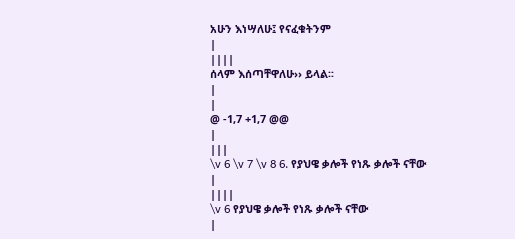አሁን እነሣለሁ፤ የናፈቁትንም
|
||||
ሰላም እሰጣቸዋለሁ›› ይላል፡፡
|
|
@ -1,7 +1,7 @@
|
|||
\v 6 \v 7 \v 8 6. የያህዌ ቃሎች የነጹ ቃሎች ናቸው
|
||||
\v 6 የያህዌ ቃሎች የነጹ ቃሎች ናቸው
|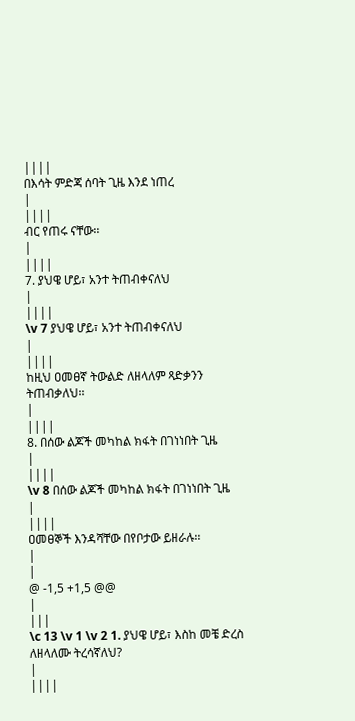||||
በእሳት ምድጃ ሰባት ጊዜ እንደ ነጠረ
|
||||
ብር የጠሩ ናቸው፡፡
|
||||
7. ያህዌ ሆይ፣ አንተ ትጠብቀናለህ
|
||||
\v 7 ያህዌ ሆይ፣ አንተ ትጠብቀናለህ
|
||||
ከዚህ ዐመፀኛ ትውልድ ለዘላለም ጻድቃንን ትጠብቃለህ፡፡
|
||||
8. በሰው ልጆች መካከል ክፋት በገነነበት ጊዜ
|
||||
\v 8 በሰው ልጆች መካከል ክፋት በገነነበት ጊዜ
|
||||
ዐመፀኞች እንዳሻቸው በየቦታው ይዘራሉ፡፡
|
|
@ -1,5 +1,5 @@
|
|||
\c 13 \v 1 \v 2 1. ያህዌ ሆይ፣ እስከ መቼ ድረስ ለዘላለሙ ትረሳኛለህ?
|
||||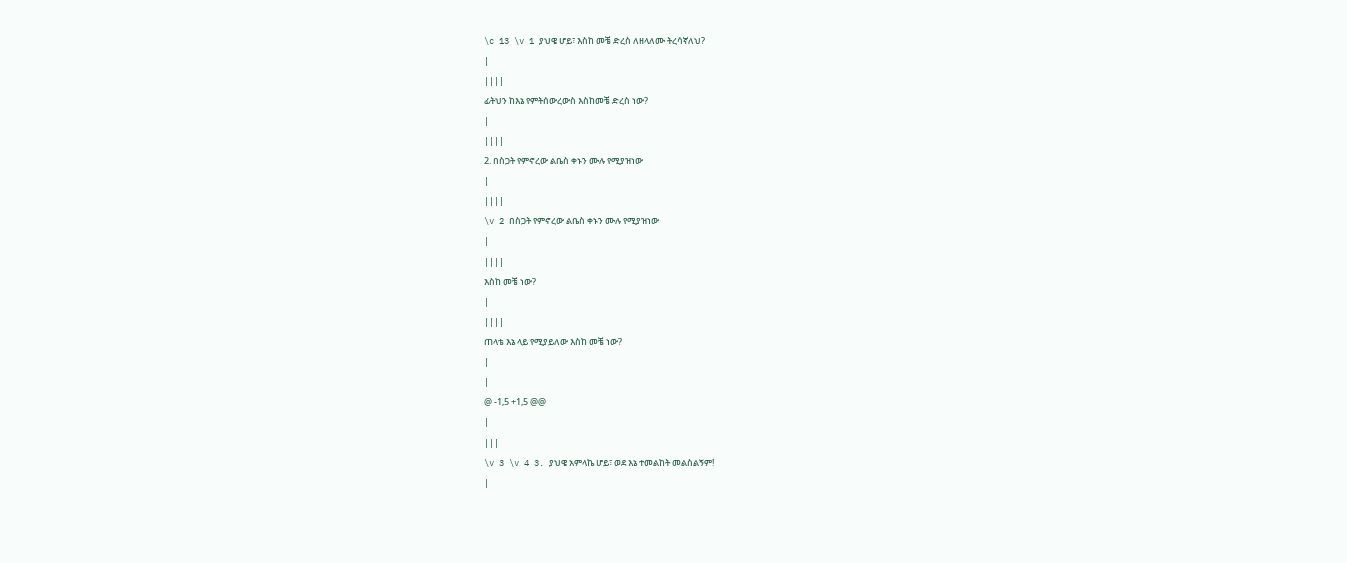\c 13 \v 1 ያህዌ ሆይ፣ እስከ መቼ ድረስ ለዘላለሙ ትረሳኛለህ?
|
||||
ፊትህን ከእኔ የምትሰውረውስ እስከመቼ ድረስ ነው?
|
||||
2. በስጋት የምኖረው ልቤስ ቀኑን ሙሉ የሚያዝነው
|
||||
\v 2 በስጋት የምኖረው ልቤስ ቀኑን ሙሉ የሚያዝነው
|
||||
እስከ መቼ ነው?
|
||||
ጠላቴ እኔ ላይ የሚያይለው እስከ መቼ ነው?
|
|
@ -1,5 +1,5 @@
|
|||
\v 3 \v 4 3. ያህዌ አምላኬ ሆይ፣ ወደ እኔ ተመልከት መልስልኝም!
|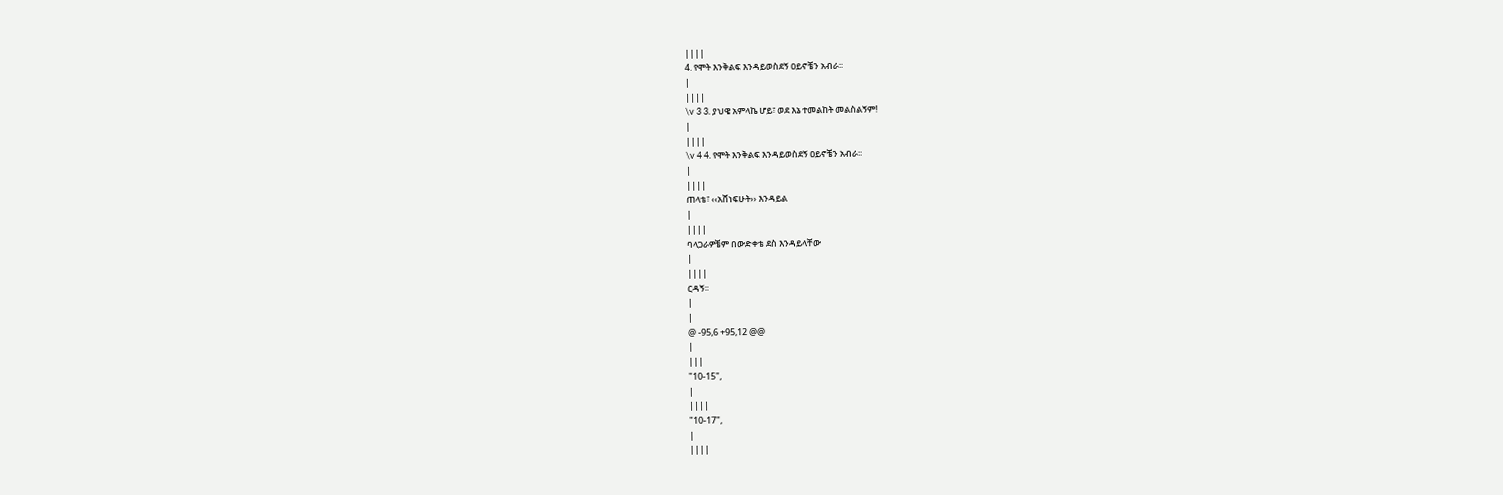||||
4. የሞት እንቅልፍ እንዳይወስደኝ ዐይኖቼን አብራ፡፡
|
||||
\v 3 3. ያህዌ አምላኬ ሆይ፣ ወደ እኔ ተመልከት መልስልኝም!
|
||||
\v 4 4. የሞት እንቅልፍ እንዳይወስደኝ ዐይኖቼን አብራ፡፡
|
||||
ጠላቴ፣ ‹‹አሸነፍሁት›› እንዳይል
|
||||
ባላጋራዎቼም በውድቀቴ ደስ እንዳይላቸው
|
||||
ርዳኝ፡፡
|
|
@ -95,6 +95,12 @@
|
|||
"10-15",
|
||||
"10-17",
|
||||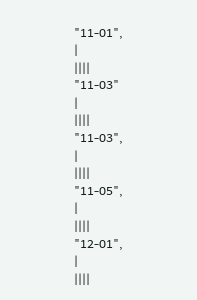"11-01",
|
||||
"11-03"
|
||||
"11-03",
|
||||
"11-05",
|
||||
"12-01",
|
||||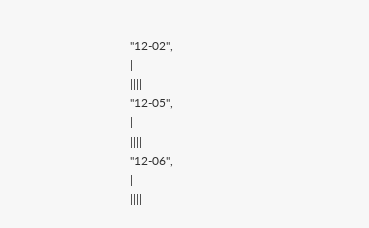"12-02",
|
||||
"12-05",
|
||||
"12-06",
|
||||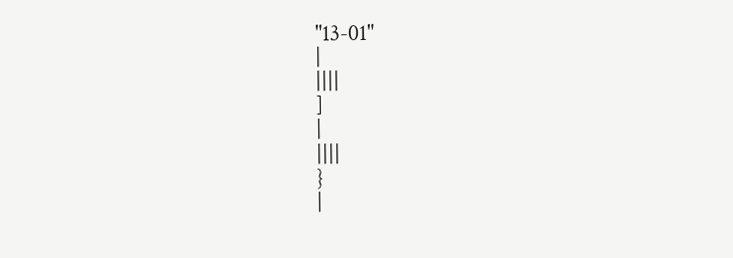"13-01"
|
||||
]
|
||||
}
|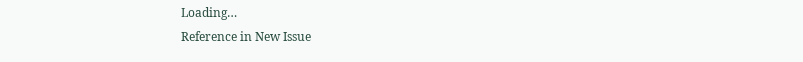Loading…
Reference in New Issue